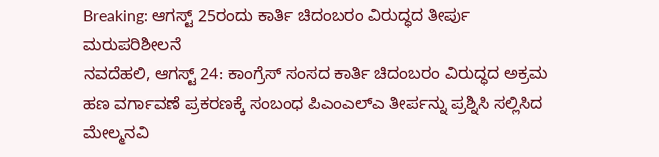Breaking: ಆಗಸ್ಟ್ 25ರಂದು ಕಾರ್ತಿ ಚಿದಂಬರಂ ವಿರುದ್ಧದ ತೀರ್ಪು ಮರುಪರಿಶೀಲನೆ
ನವದೆಹಲಿ, ಆಗಸ್ಟ್ 24: ಕಾಂಗ್ರೆಸ್ ಸಂಸದ ಕಾರ್ತಿ ಚಿದಂಬರಂ ವಿರುದ್ಧದ ಅಕ್ರಮ ಹಣ ವರ್ಗಾವಣೆ ಪ್ರಕರಣಕ್ಕೆ ಸಂಬಂಧ ಪಿಎಂಎಲ್ಎ ತೀರ್ಪನ್ನು ಪ್ರಶ್ನಿಸಿ ಸಲ್ಲಿಸಿದ ಮೇಲ್ಮನವಿ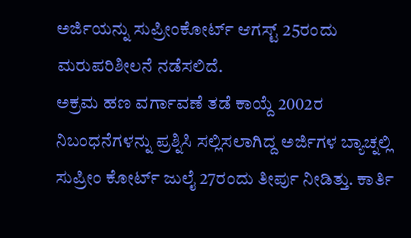ಅರ್ಜಿಯನ್ನು ಸುಪ್ರೀಂಕೋರ್ಟ್ ಆಗಸ್ಟ್ 25ರಂದು ಮರುಪರಿಶೀಲನೆ ನಡೆಸಲಿದೆ.
ಅಕ್ರಮ ಹಣ ವರ್ಗಾವಣೆ ತಡೆ ಕಾಯ್ದೆ 2002ರ ನಿಬಂಧನೆಗಳನ್ನು ಪ್ರಶ್ನಿಸಿ ಸಲ್ಲಿಸಲಾಗಿದ್ದ ಅರ್ಜಿಗಳ ಬ್ಯಾಚ್ನಲ್ಲಿ ಸುಪ್ರೀಂ ಕೋರ್ಟ್ ಜುಲೈ 27ರಂದು ತೀರ್ಪು ನೀಡಿತ್ತು. ಕಾರ್ತಿ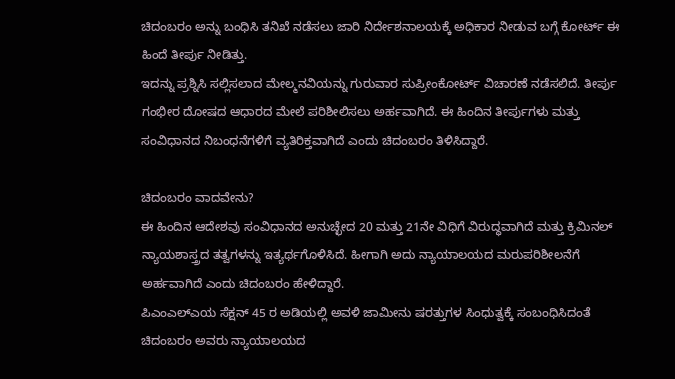ಚಿದಂಬರಂ ಅನ್ನು ಬಂಧಿಸಿ ತನಿಖೆ ನಡೆಸಲು ಜಾರಿ ನಿರ್ದೇಶನಾಲಯಕ್ಕೆ ಅಧಿಕಾರ ನೀಡುವ ಬಗ್ಗೆ ಕೋರ್ಟ್ ಈ ಹಿಂದೆ ತೀರ್ಪು ನೀಡಿತ್ತು.
ಇದನ್ನು ಪ್ರಶ್ನಿಸಿ ಸಲ್ಲಿಸಲಾದ ಮೇಲ್ಮನವಿಯನ್ನು ಗುರುವಾರ ಸುಪ್ರೀಂಕೋರ್ಟ್ ವಿಚಾರಣೆ ನಡೆಸಲಿದೆ. ತೀರ್ಪು ಗಂಭೀರ ದೋಷದ ಆಧಾರದ ಮೇಲೆ ಪರಿಶೀಲಿಸಲು ಅರ್ಹವಾಗಿದೆ. ಈ ಹಿಂದಿನ ತೀರ್ಪುಗಳು ಮತ್ತು ಸಂವಿಧಾನದ ನಿಬಂಧನೆಗಳಿಗೆ ವ್ಯತಿರಿಕ್ತವಾಗಿದೆ ಎಂದು ಚಿದಂಬರಂ ತಿಳಿಸಿದ್ದಾರೆ.

ಚಿದಂಬರಂ ವಾದವೇನು?
ಈ ಹಿಂದಿನ ಆದೇಶವು ಸಂವಿಧಾನದ ಅನುಚ್ಛೇದ 20 ಮತ್ತು 21ನೇ ವಿಧಿಗೆ ವಿರುದ್ಧವಾಗಿದೆ ಮತ್ತು ಕ್ರಿಮಿನಲ್ ನ್ಯಾಯಶಾಸ್ತ್ರದ ತತ್ವಗಳನ್ನು ಇತ್ಯರ್ಥಗೊಳಿಸಿದೆ. ಹೀಗಾಗಿ ಅದು ನ್ಯಾಯಾಲಯದ ಮರುಪರಿಶೀಲನೆಗೆ ಅರ್ಹವಾಗಿದೆ ಎಂದು ಚಿದಂಬರಂ ಹೇಳಿದ್ದಾರೆ.
ಪಿಎಂಎಲ್ಎಯ ಸೆಕ್ಷನ್ 45 ರ ಅಡಿಯಲ್ಲಿ ಅವಳಿ ಜಾಮೀನು ಷರತ್ತುಗಳ ಸಿಂಧುತ್ವಕ್ಕೆ ಸಂಬಂಧಿಸಿದಂತೆ ಚಿದಂಬರಂ ಅವರು ನ್ಯಾಯಾಲಯದ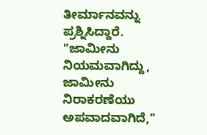ತೀರ್ಮಾನವನ್ನು ಪ್ರಶ್ನಿಸಿದ್ದಾರೆ. "ಜಾಮೀನು ನಿಯಮವಾಗಿದ್ದು, ಜಾಮೀನು ನಿರಾಕರಣೆಯು ಅಪವಾದವಾಗಿದೆ,"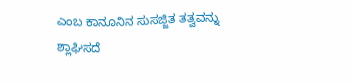ಎಂಬ ಕಾನೂನಿನ ಸುಸಜ್ಜಿತ ತತ್ವವನ್ನು ಶ್ಲಾಘಿಸದೆ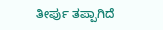ತೀರ್ಪು ತಪ್ಪಾಗಿದೆ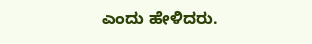ಎಂದು ಹೇಳಿದರು.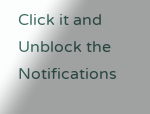Click it and Unblock the Notifications